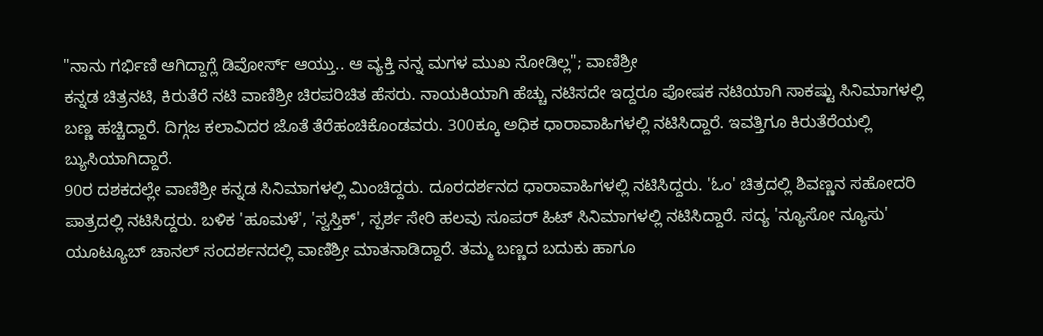"ನಾನು ಗರ್ಭಿಣಿ ಆಗಿದ್ದಾಗ್ಲೆ ಡಿವೋರ್ಸ್ ಆಯ್ತು.. ಆ ವ್ಯಕ್ತಿ ನನ್ನ ಮಗಳ ಮುಖ ನೋಡಿಲ್ಲ"; ವಾಣಿಶ್ರೀ
ಕನ್ನಡ ಚಿತ್ರನಟಿ, ಕಿರುತೆರೆ ನಟಿ ವಾಣಿಶ್ರೀ ಚಿರಪರಿಚಿತ ಹೆಸರು. ನಾಯಕಿಯಾಗಿ ಹೆಚ್ಚು ನಟಿಸದೇ ಇದ್ದರೂ ಪೋಷಕ ನಟಿಯಾಗಿ ಸಾಕಷ್ಟು ಸಿನಿಮಾಗಳಲ್ಲಿ ಬಣ್ಣ ಹಚ್ಚಿದ್ದಾರೆ. ದಿಗ್ಗಜ ಕಲಾವಿದರ ಜೊತೆ ತೆರೆಹಂಚಿಕೊಂಡವರು. 300ಕ್ಕೂ ಅಧಿಕ ಧಾರಾವಾಹಿಗಳಲ್ಲಿ ನಟಿಸಿದ್ದಾರೆ. ಇವತ್ತಿಗೂ ಕಿರುತೆರೆಯಲ್ಲಿ ಬ್ಯುಸಿಯಾಗಿದ್ದಾರೆ.
90ರ ದಶಕದಲ್ಲೇ ವಾಣಿಶ್ರೀ ಕನ್ನಡ ಸಿನಿಮಾಗಳಲ್ಲಿ ಮಿಂಚಿದ್ದರು. ದೂರದರ್ಶನದ ಧಾರಾವಾಹಿಗಳಲ್ಲಿ ನಟಿಸಿದ್ದರು. 'ಓಂ' ಚಿತ್ರದಲ್ಲಿ ಶಿವಣ್ಣನ ಸಹೋದರಿ ಪಾತ್ರದಲ್ಲಿ ನಟಿಸಿದ್ದರು. ಬಳಿಕ 'ಹೂಮಳೆ', 'ಸ್ವಸ್ತಿಕ್', ಸ್ಪರ್ಶ ಸೇರಿ ಹಲವು ಸೂಪರ್ ಹಿಟ್ ಸಿನಿಮಾಗಳಲ್ಲಿ ನಟಿಸಿದ್ದಾರೆ. ಸದ್ಯ 'ನ್ಯೂಸೋ ನ್ಯೂಸು' ಯೂಟ್ಯೂಬ್ ಚಾನಲ್ ಸಂದರ್ಶನದಲ್ಲಿ ವಾಣಿಶ್ರೀ ಮಾತನಾಡಿದ್ದಾರೆ. ತಮ್ಮ ಬಣ್ಣದ ಬದುಕು ಹಾಗೂ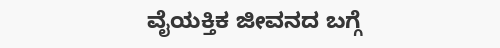ವೈಯಕ್ತಿಕ ಜೀವನದ ಬಗ್ಗೆ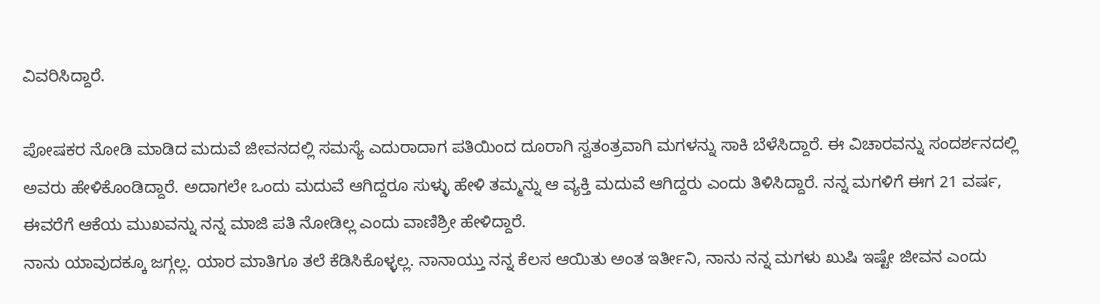ವಿವರಿಸಿದ್ದಾರೆ.

ಪೋಷಕರ ನೋಡಿ ಮಾಡಿದ ಮದುವೆ ಜೀವನದಲ್ಲಿ ಸಮಸ್ಯೆ ಎದುರಾದಾಗ ಪತಿಯಿಂದ ದೂರಾಗಿ ಸ್ವತಂತ್ರವಾಗಿ ಮಗಳನ್ನು ಸಾಕಿ ಬೆಳೆಸಿದ್ದಾರೆ. ಈ ವಿಚಾರವನ್ನು ಸಂದರ್ಶನದಲ್ಲಿ ಅವರು ಹೇಳಿಕೊಂಡಿದ್ದಾರೆ. ಅದಾಗಲೇ ಒಂದು ಮದುವೆ ಆಗಿದ್ದರೂ ಸುಳ್ಳು ಹೇಳಿ ತಮ್ಮನ್ನು ಆ ವ್ಯಕ್ತಿ ಮದುವೆ ಆಗಿದ್ದರು ಎಂದು ತಿಳಿಸಿದ್ದಾರೆ. ನನ್ನ ಮಗಳಿಗೆ ಈಗ 21 ವರ್ಷ, ಈವರೆಗೆ ಆಕೆಯ ಮುಖವನ್ನು ನನ್ನ ಮಾಜಿ ಪತಿ ನೋಡಿಲ್ಲ ಎಂದು ವಾಣಿಶ್ರೀ ಹೇಳಿದ್ದಾರೆ.
ನಾನು ಯಾವುದಕ್ಕೂ ಜಗ್ಗಲ್ಲ. ಯಾರ ಮಾತಿಗೂ ತಲೆ ಕೆಡಿಸಿಕೊಳ್ಳಲ್ಲ. ನಾನಾಯ್ತು ನನ್ನ ಕೆಲಸ ಆಯಿತು ಅಂತ ಇರ್ತೀನಿ, ನಾನು ನನ್ನ ಮಗಳು ಖುಷಿ ಇಷ್ಟೇ ಜೀವನ ಎಂದು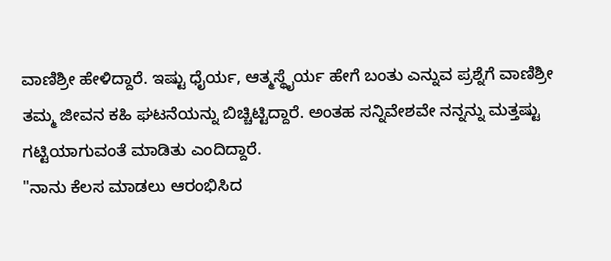ವಾಣಿಶ್ರೀ ಹೇಳಿದ್ದಾರೆ. ಇಷ್ಟು ಧೈರ್ಯ, ಆತ್ಮಸ್ಥೈರ್ಯ ಹೇಗೆ ಬಂತು ಎನ್ನುವ ಪ್ರಶ್ನೆಗೆ ವಾಣಿಶ್ರೀ ತಮ್ಮ ಜೀವನ ಕಹಿ ಘಟನೆಯನ್ನು ಬಿಚ್ಚಿಟ್ಟಿದ್ದಾರೆ. ಅಂತಹ ಸನ್ನಿವೇಶವೇ ನನ್ನನ್ನು ಮತ್ತಷ್ಟು ಗಟ್ಟಿಯಾಗುವಂತೆ ಮಾಡಿತು ಎಂದಿದ್ದಾರೆ.
"ನಾನು ಕೆಲಸ ಮಾಡಲು ಆರಂಭಿಸಿದ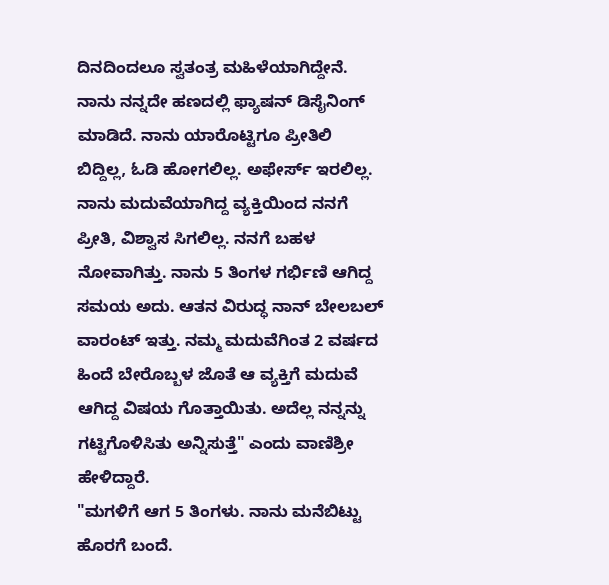ದಿನದಿಂದಲೂ ಸ್ವತಂತ್ರ ಮಹಿಳೆಯಾಗಿದ್ದೇನೆ. ನಾನು ನನ್ನದೇ ಹಣದಲ್ಲಿ ಫ್ಯಾಷನ್ ಡಿಸೈನಿಂಗ್ ಮಾಡಿದೆ. ನಾನು ಯಾರೊಟ್ಟಿಗೂ ಪ್ರೀತಿಲಿ ಬಿದ್ದಿಲ್ಲ, ಓಡಿ ಹೋಗಲಿಲ್ಲ. ಅಫೇರ್ಸ್ ಇರಲಿಲ್ಲ. ನಾನು ಮದುವೆಯಾಗಿದ್ದ ವ್ಯಕ್ತಿಯಿಂದ ನನಗೆ ಪ್ರೀತಿ, ವಿಶ್ವಾಸ ಸಿಗಲಿಲ್ಲ. ನನಗೆ ಬಹಳ ನೋವಾಗಿತ್ತು. ನಾನು 5 ತಿಂಗಳ ಗರ್ಭಿಣಿ ಆಗಿದ್ದ ಸಮಯ ಅದು. ಆತನ ವಿರುದ್ಧ ನಾನ್ ಬೇಲಬಲ್ ವಾರಂಟ್ ಇತ್ತು. ನಮ್ಮ ಮದುವೆಗಿಂತ 2 ವರ್ಷದ ಹಿಂದೆ ಬೇರೊಬ್ಬಳ ಜೊತೆ ಆ ವ್ಯಕ್ತಿಗೆ ಮದುವೆ ಆಗಿದ್ದ ವಿಷಯ ಗೊತ್ತಾಯಿತು. ಅದೆಲ್ಲ ನನ್ನನ್ನು ಗಟ್ಟಿಗೊಳಿಸಿತು ಅನ್ನಿಸುತ್ತೆ" ಎಂದು ವಾಣಿಶ್ರೀ ಹೇಳಿದ್ದಾರೆ.
"ಮಗಳಿಗೆ ಆಗ 5 ತಿಂಗಳು. ನಾನು ಮನೆಬಿಟ್ಟು ಹೊರಗೆ ಬಂದೆ.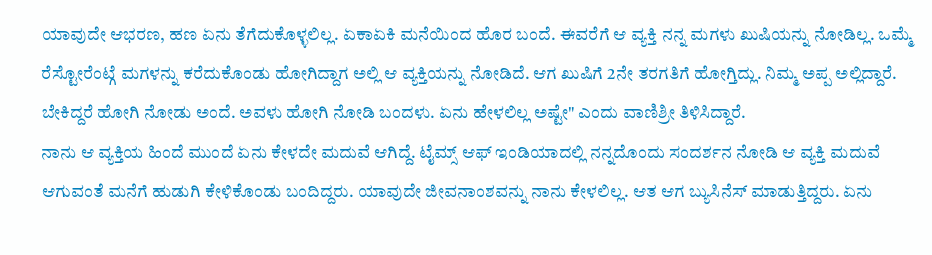ಯಾವುದೇ ಆಭರಣ, ಹಣ ಏನು ತೆಗೆದುಕೊಳ್ಳಲಿಲ್ಲ. ಏಕಾಏಕಿ ಮನೆಯಿಂದ ಹೊರ ಬಂದೆ. ಈವರೆಗೆ ಆ ವ್ಯಕ್ತಿ ನನ್ನ ಮಗಳು ಖುಷಿಯನ್ನು ನೋಡಿಲ್ಲ. ಒಮ್ಮೆ ರೆಸ್ಟೋರೆಂಟ್ಗೆ ಮಗಳನ್ನು ಕರೆದುಕೊಂಡು ಹೋಗಿದ್ದಾಗ ಅಲ್ಲಿ ಆ ವ್ಯಕ್ತಿಯನ್ನು ನೋಡಿದೆ. ಆಗ ಖುಷಿಗೆ 2ನೇ ತರಗತಿಗೆ ಹೋಗ್ತಿದ್ಲು. ನಿಮ್ಮ ಅಪ್ಪ ಅಲ್ಲಿದ್ದಾರೆ. ಬೇಕಿದ್ದರೆ ಹೋಗಿ ನೋಡು ಅಂದೆ. ಅವಳು ಹೋಗಿ ನೋಡಿ ಬಂದಳು. ಏನು ಹೇಳಲಿಲ್ಲ ಅಷ್ಟೇ" ಎಂದು ವಾಣಿಶ್ರೀ ತಿಳಿಸಿದ್ದಾರೆ.
ನಾನು ಆ ವ್ಯಕ್ತಿಯ ಹಿಂದೆ ಮುಂದೆ ಏನು ಕೇಳದೇ ಮದುವೆ ಆಗಿದ್ದೆ. ಟೈಮ್ಸ್ ಆಫ್ ಇಂಡಿಯಾದಲ್ಲಿ ನನ್ನದೊಂದು ಸಂದರ್ಶನ ನೋಡಿ ಆ ವ್ಯಕ್ತಿ ಮದುವೆ ಆಗುವಂತೆ ಮನೆಗೆ ಹುಡುಗಿ ಕೇಳಿಕೊಂಡು ಬಂದಿದ್ದರು. ಯಾವುದೇ ಜೀವನಾಂಶವನ್ನು ನಾನು ಕೇಳಲಿಲ್ಲ. ಆತ ಆಗ ಬ್ಯುಸಿನೆಸ್ ಮಾಡುತ್ತಿದ್ದರು. ಏನು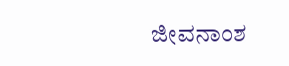ಜೀವನಾಂಶ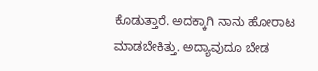ಕೊಡುತ್ತಾರೆ. ಅದಕ್ಕಾಗಿ ನಾನು ಹೋರಾಟ ಮಾಡಬೇಕಿತ್ತು. ಅದ್ಯಾವುದೂ ಬೇಡ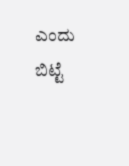ಎಂದು ಬಿಟ್ಟೆ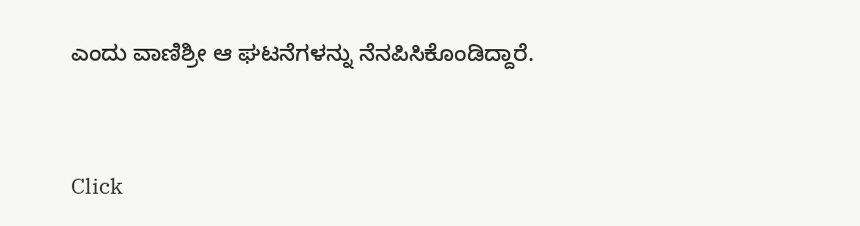ಎಂದು ವಾಣಿಶ್ರೀ ಆ ಘಟನೆಗಳನ್ನು ನೆನಪಿಸಿಕೊಂಡಿದ್ದಾರೆ.


Click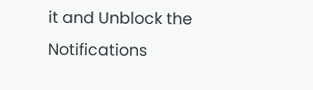it and Unblock the Notifications